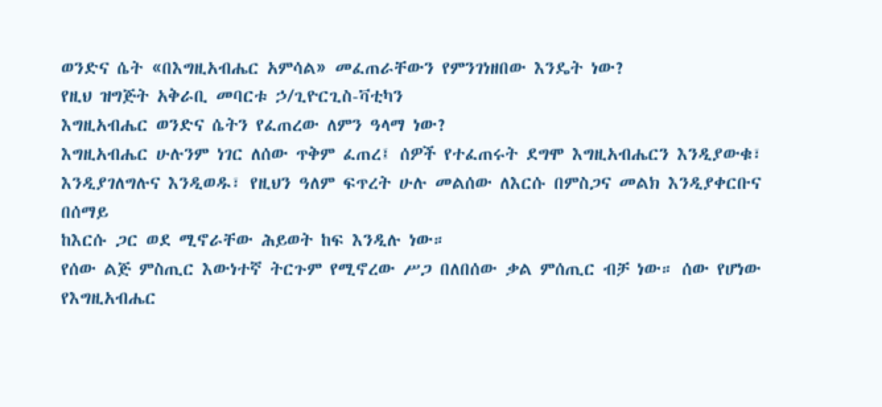ወንድና ሴት «በእግዚአብሔር አምሳል» መፈጠራቸውን የምንገነዘበው እንዴት ነው?
የዚህ ዝግጅት አቅራቢ መባርቱ ኃ/ጊዮርጊስ-ቫቲካን
እግዚአብሔር ወንድና ሴትን የፈጠረው ለምን ዓላማ ነው?
እግዚአብሔር ሁሉንም ነገር ለሰው ጥቅም ፈጠረ፤ ሰዎች የተፈጠሩት ደግሞ እግዚአብሔርን እንዲያውቁ፣ እንዲያገለግሉና እንዲወዱ፣ የዚህን ዓለም ፍጥረት ሁሉ መልሰው ለእርሱ በምስጋና መልክ እንዲያቀርቡና በሰማይ
ከእርሱ ጋር ወደ ሚኖራቸው ሕይወት ከፍ እንዲሉ ነው።
የሰው ልጅ ምስጢር እውነተኛ ትርጉም የሚኖረው ሥጋ በለበሰው ቃል ምሰጢር ብቻ ነው። ሰው የሆነው የእግዚአብሔር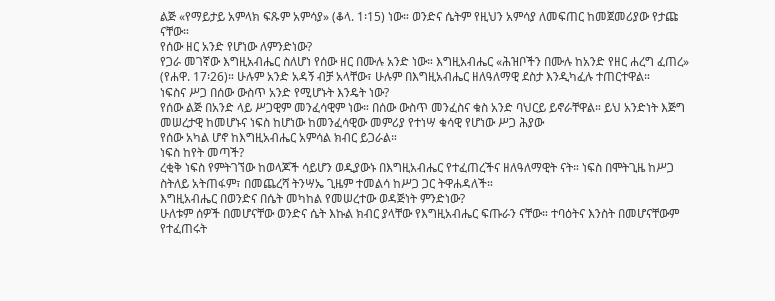ልጅ «የማይታይ አምላክ ፍጹም አምሳያ» (ቆላ. 1፡15) ነው። ወንድና ሴትም የዚህን አምሳያ ለመፍጠር ከመጀመሪያው የታጩ ናቸው።
የሰው ዘር አንድ የሆነው ለምንድነው?
የጋራ መገኛው እግዚአብሔር ስለሆነ የሰው ዘር በሙሉ አንድ ነው። እግዚአብሔር «ሕዝቦችን በሙሉ ከአንድ የዘር ሐረግ ፈጠረ» (የሐዋ. 17፡26)። ሁሉም አንድ አዳኝ ብቻ አላቸው፣ ሁሉም በእግዚአብሔር ዘለዓለማዊ ደስታ እንዲካፈሉ ተጠርተዋል።
ነፍስና ሥጋ በሰው ውስጥ አንድ የሚሆኑት እንዴት ነው?
የሰው ልጅ በአንድ ላይ ሥጋዊም መንፈሳዊም ነው። በሰው ውስጥ መንፈስና ቁስ አንድ ባህርይ ይኖራቸዋል። ይህ አንድነት እጅግ መሠረታዊ ከመሆኑና ነፍስ ከሆነው ከመንፈሳዊው መምሪያ የተነሣ ቁሳዊ የሆነው ሥጋ ሕያው
የሰው አካል ሆኖ ከእግዚአብሔር አምሳል ክብር ይጋራል።
ነፍስ ከየት መጣች?
ረቂቅ ነፍስ የምትገኘው ከወላጆች ሳይሆን ወዲያውኑ በእግዚአብሔር የተፈጠረችና ዘለዓለማዊት ናት። ነፍስ በሞትጊዜ ከሥጋ ስትለይ አትጠፋም፣ በመጨረሻ ትንሣኤ ጊዜም ተመልሳ ከሥጋ ጋር ትዋሐዳለች።
እግዚአብሔር በወንድና በሴት መካከል የመሠረተው ወዳጅነት ምንድነው?
ሁለቱም ሰዎች በመሆናቸው ወንድና ሴት እኩል ክብር ያላቸው የእግዚአብሔር ፍጡራን ናቸው። ተባዕትና እንስት በመሆናቸውም የተፈጠሩት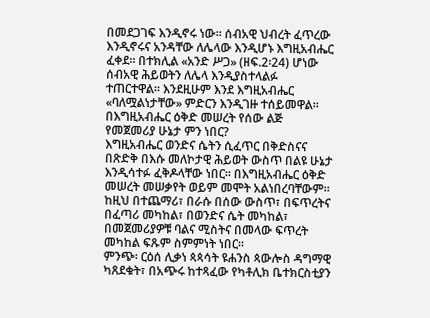በመደጋገፍ እንዲኖሩ ነው። ሰብአዊ ህብረት ፈጥረው እንዲኖሩና አንዳቸው ለሌላው እንዲሆኑ እግዚአብሔር ፈቀደ። በተክሊል «አንድ ሥጋ» (ዘፍ.2፡24) ሆነው ሰብአዊ ሕይወትን ለሌላ እንዲያስተላልፉ ተጠርተዋል። እንደዚሁም እንደ እግዚአብሔር «ባለሟልነታቸው» ምድርን እንዲገዙ ተሰይመዋል።
በእግዚአብሔር ዕቅድ መሠረት የሰው ልጅ የመጀመሪያ ሁኔታ ምን ነበር?
እግዚአብሔር ወንድና ሴትን ሲፈጥር በቅድስናና በጽድቅ በእሱ መለኮታዊ ሕይወት ውስጥ በልዩ ሁኔታ እንዲሳተፉ ፈቅዶላቸው ነበር። በእግዚአብሔር ዕቅድ መሠረት መሠቃየት ወይም መሞት አልነበረባቸውም። ከዚህ በተጨማሪ፣ በራሱ በሰው ውስጥ፣ በፍጥረትና በፈጣሪ መካከል፣ በወንድና ሴት መካከል፣ በመጀመሪያዎቹ ባልና ሚስትና በመላው ፍጥረት መካከል ፍጹም ስምምነት ነበር።
ምንጭ፡ ርዕሰ ሊቃነ ጳጳሳት ዩሐንስ ጳውሎስ ዳግማዊ ካጸደቁት፣ በአጭሩ ከተጻፈው የካቶሊክ ቤተክርስቲያን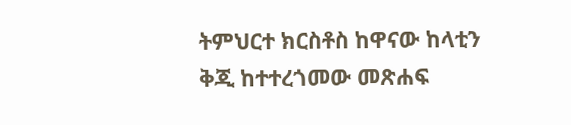ትምህርተ ክርስቶስ ከዋናው ከላቲን ቅጂ ከተተረጎመው መጽሐፍ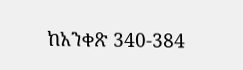ከአንቀጽ 340-384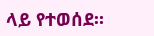ላይ የተወሰደ።